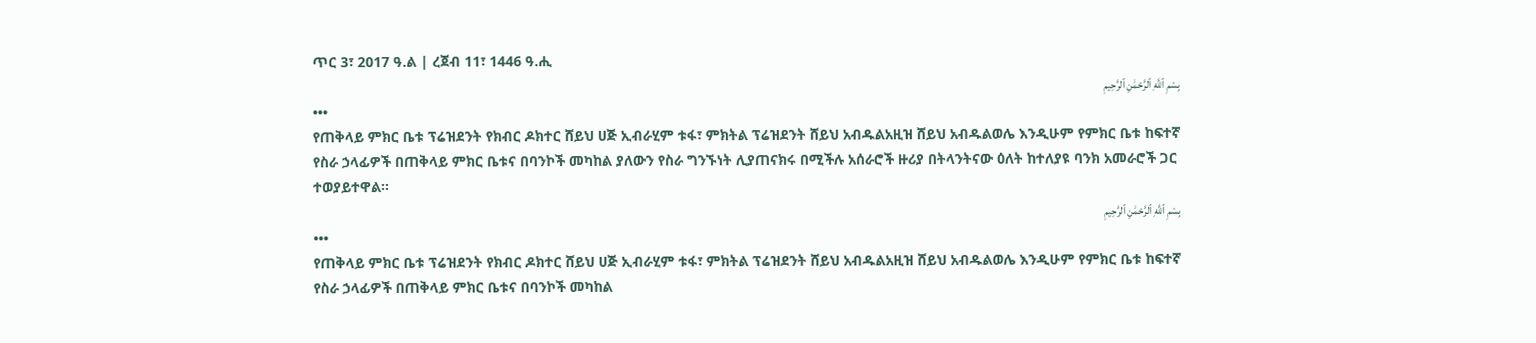ጥር 3፣ 2017 ዓ.ል | ረጀብ 11፣ 1446 ዓ.ሒ
بِسْمِ ٱللَّهِ ٱلرَّحْمَٰنِ ٱلرَّحِيمِ
•••
የጠቅላይ ምክር ቤቱ ፕሬዝደንት የክብር ዶክተር ሸይህ ሀጅ ኢብራሂም ቱፋ፣ ምክትል ፕሬዝደንት ሸይህ አብዱልአዚዝ ሸይህ አብዱልወሌ እንዲሁም የምክር ቤቱ ከፍተኛ የስራ ኃላፊዎች በጠቅላይ ምክር ቤቱና በባንኮች መካከል ያለውን የስራ ግንኙነት ሊያጠናክሩ በሚችሉ አሰራሮች ዙሪያ በትላንትናው ዕለት ከተለያዩ ባንክ አመራሮች ጋር ተወያይተዋል።
بِسْمِ ٱللَّهِ ٱلرَّحْمَٰنِ ٱلرَّحِيمِ
•••
የጠቅላይ ምክር ቤቱ ፕሬዝደንት የክብር ዶክተር ሸይህ ሀጅ ኢብራሂም ቱፋ፣ ምክትል ፕሬዝደንት ሸይህ አብዱልአዚዝ ሸይህ አብዱልወሌ እንዲሁም የምክር ቤቱ ከፍተኛ የስራ ኃላፊዎች በጠቅላይ ምክር ቤቱና በባንኮች መካከል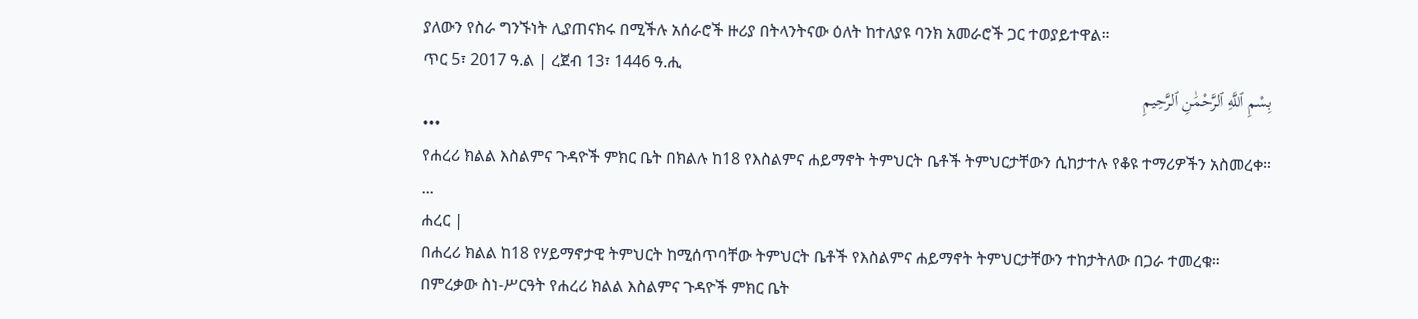ያለውን የስራ ግንኙነት ሊያጠናክሩ በሚችሉ አሰራሮች ዙሪያ በትላንትናው ዕለት ከተለያዩ ባንክ አመራሮች ጋር ተወያይተዋል።
ጥር 5፣ 2017 ዓ.ል | ረጀብ 13፣ 1446 ዓ.ሒ
بِسْمِ ٱللَّهِ ٱلرَّحْمَٰنِ ٱلرَّحِيمِ
•••
የሐረሪ ክልል እስልምና ጉዳዮች ምክር ቤት በክልሉ ከ18 የእስልምና ሐይማኖት ትምህርት ቤቶች ትምህርታቸውን ሲከታተሉ የቆዩ ተማሪዎችን አስመረቀ።
...
ሐረር |
በሐረሪ ክልል ከ18 የሃይማኖታዊ ትምህርት ከሚሰጥባቸው ትምህርት ቤቶች የእስልምና ሐይማኖት ትምህርታቸውን ተከታትለው በጋራ ተመረቁ።
በምረቃው ስነ-ሥርዓት የሐረሪ ክልል እስልምና ጉዳዮች ምክር ቤት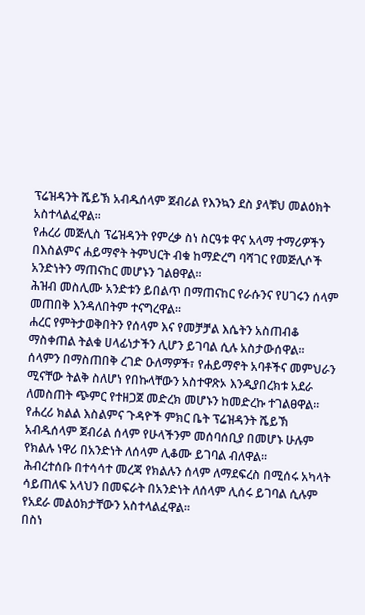ፕሬዝዳንት ሼይኽ አብዱሰላም ጀብሪል የእንኳን ደስ ያላቹህ መልዕክት አስተላልፈዋል።
የሐረሪ መጅሊስ ፕሬዝዳንት የምረቃ ስነ ስርዓቱ ዋና አላማ ተማሪዎችን በእስልምና ሐይማኖት ትምህርት ብቁ ከማድረግ ባሻገር የመጅሊሶች አንድነትን ማጠናከር መሆኑን ገልፀዋል፡፡
ሕዝብ መስሊሙ አንድቱን ይበልጥ በማጠናከር የራሱንና የሀገሩን ሰላም መጠበቅ እንዳለበትም ተናግረዋል።
ሐረር የምትታወቅበትን የሰላም እና የመቻቻል እሴትን አስጠብቆ ማስቀጠል ትልቁ ሀላፊነታችን ሊሆን ይገባል ሲሉ አስታውሰዋል፡፡
ሰላምን በማስጠበቅ ረገድ ዑለማዎች፣ የሐይማኖት አባቶችና መምህራን ሚናቸው ትልቅ ስለሆነ የበኩላቸውን አስተዋጽኦ እንዲያበረክቱ አደራ ለመስጠት ጭምር የተዘጋጀ መድረክ መሆኑን ከመድረኩ ተገልፀዋል፡፡
የሐረሪ ክልል እስልምና ጉዳዮች ምክር ቤት ፕሬዝዳንት ሼይኽ አብዱሰላም ጀብሪል ሰላም የሁላችንም መሰባሰቢያ በመሆኑ ሁሉም የክልሉ ነዋሪ በአንድነት ለሰላም ሊቆሙ ይገባል ብለዋል፡፡
ሕብረተሰቡ በተሳሳተ መረጃ የክልሉን ሰላም ለማደፍረስ በሚሰሩ አካላት ሳይጠለፍ አላህን በመፍራት በአንድነት ለሰላም ሊሰሩ ይገባል ሲሉም የአደራ መልዕክታቸውን አስተላልፈዋል፡፡
በስነ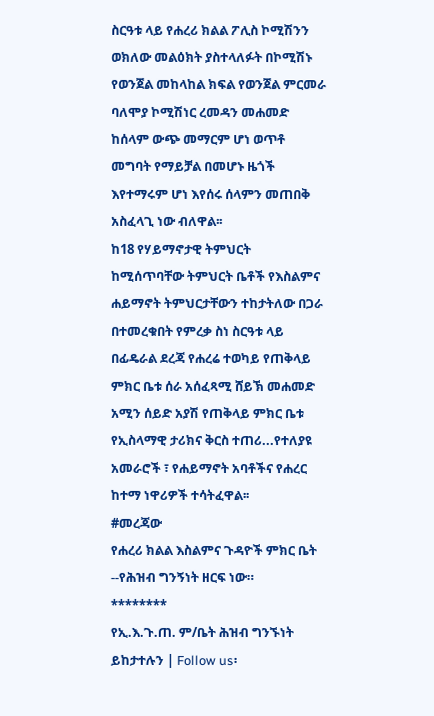ስርዓቱ ላይ የሐረሪ ክልል ፖሊስ ኮሚሽንን ወክለው መልዕክት ያስተላለፉት በኮሚሽኑ የወንጀል መከላከል ክፍል የወንጀል ምርመራ ባለሞያ ኮሚሽነር ረመዳን መሐመድ ከሰላም ውጭ መማርም ሆነ ወጥቶ መግባት የማይቻል በመሆኑ ዜጎች እየተማሩም ሆነ እየሰሩ ሰላምን መጠበቅ አስፈላጊ ነው ብለዋል፡፡
ከ18 የሃይማኖታዊ ትምህርት ከሚሰጥባቸው ትምህርት ቤቶች የእስልምና ሐይማኖት ትምህርታቸውን ተከታትለው በጋራ በተመረቁበት የምረቃ ስነ ስርዓቱ ላይ በፊዴራል ደረጃ የሐረሬ ተወካይ የጠቅላይ ምክር ቤቱ ሰራ አሰፈጻሚ ሸይኽ መሐመድ አሚን ሰይድ አያሽ የጠቅላይ ምክር ቤቱ የኢስላማዊ ታሪክና ቅርስ ተጠሪ...የተለያዩ አመራሮች ፣ የሐይማኖት አባቶችና የሐረር ከተማ ነዋሪዎች ተሳትፈዋል፡፡
#መረጃው
የሐረሪ ክልል እስልምና ጉዳዮች ምክር ቤት --የሕዝብ ግንኝነት ዘርፍ ነው።
********
የኢ.እ.ጉ.ጠ. ም/ቤት ሕዝብ ግንኙነት
ይከታተሉን | Follow us፡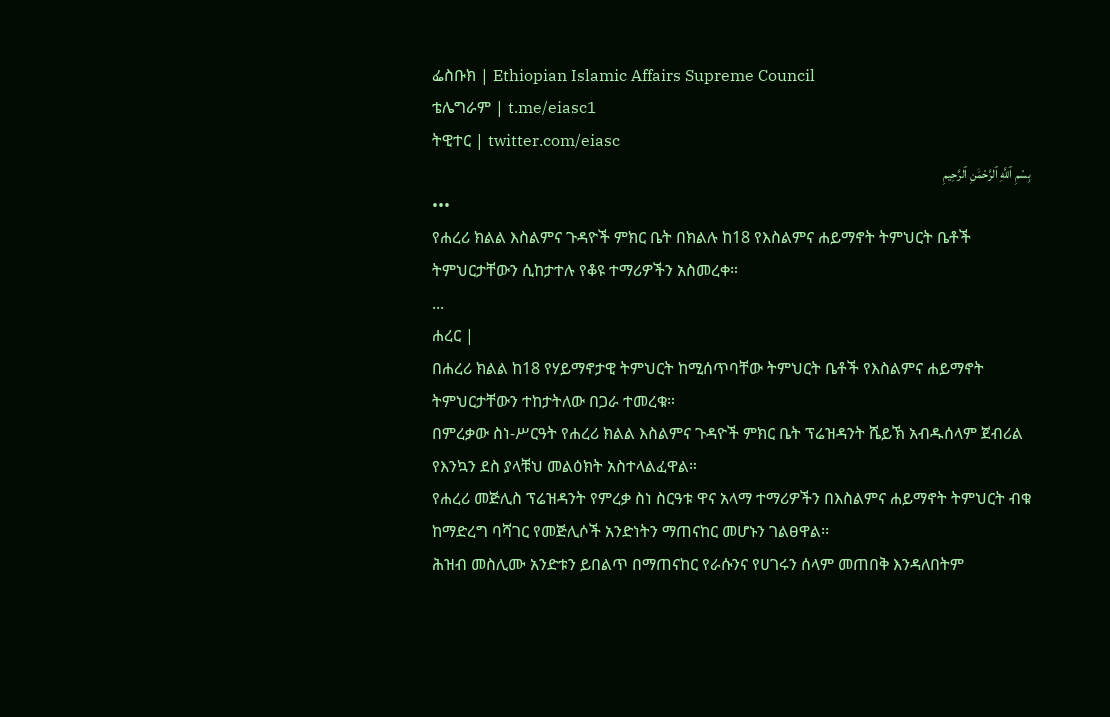ፌስቡክ | Ethiopian Islamic Affairs Supreme Council
ቴሌግራም | t.me/eiasc1
ትዊተር | twitter.com/eiasc
بِسْمِ ٱللَّهِ ٱلرَّحْمَٰنِ ٱلرَّحِيمِ
•••
የሐረሪ ክልል እስልምና ጉዳዮች ምክር ቤት በክልሉ ከ18 የእስልምና ሐይማኖት ትምህርት ቤቶች ትምህርታቸውን ሲከታተሉ የቆዩ ተማሪዎችን አስመረቀ።
...
ሐረር |
በሐረሪ ክልል ከ18 የሃይማኖታዊ ትምህርት ከሚሰጥባቸው ትምህርት ቤቶች የእስልምና ሐይማኖት ትምህርታቸውን ተከታትለው በጋራ ተመረቁ።
በምረቃው ስነ-ሥርዓት የሐረሪ ክልል እስልምና ጉዳዮች ምክር ቤት ፕሬዝዳንት ሼይኽ አብዱሰላም ጀብሪል የእንኳን ደስ ያላቹህ መልዕክት አስተላልፈዋል።
የሐረሪ መጅሊስ ፕሬዝዳንት የምረቃ ስነ ስርዓቱ ዋና አላማ ተማሪዎችን በእስልምና ሐይማኖት ትምህርት ብቁ ከማድረግ ባሻገር የመጅሊሶች አንድነትን ማጠናከር መሆኑን ገልፀዋል፡፡
ሕዝብ መስሊሙ አንድቱን ይበልጥ በማጠናከር የራሱንና የሀገሩን ሰላም መጠበቅ እንዳለበትም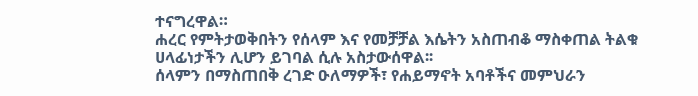ተናግረዋል።
ሐረር የምትታወቅበትን የሰላም እና የመቻቻል እሴትን አስጠብቆ ማስቀጠል ትልቁ ሀላፊነታችን ሊሆን ይገባል ሲሉ አስታውሰዋል፡፡
ሰላምን በማስጠበቅ ረገድ ዑለማዎች፣ የሐይማኖት አባቶችና መምህራን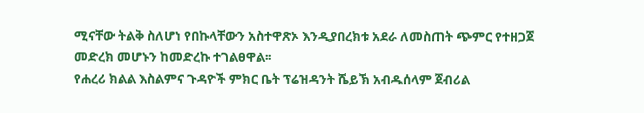ሚናቸው ትልቅ ስለሆነ የበኩላቸውን አስተዋጽኦ እንዲያበረክቱ አደራ ለመስጠት ጭምር የተዘጋጀ መድረክ መሆኑን ከመድረኩ ተገልፀዋል፡፡
የሐረሪ ክልል እስልምና ጉዳዮች ምክር ቤት ፕሬዝዳንት ሼይኽ አብዱሰላም ጀብሪል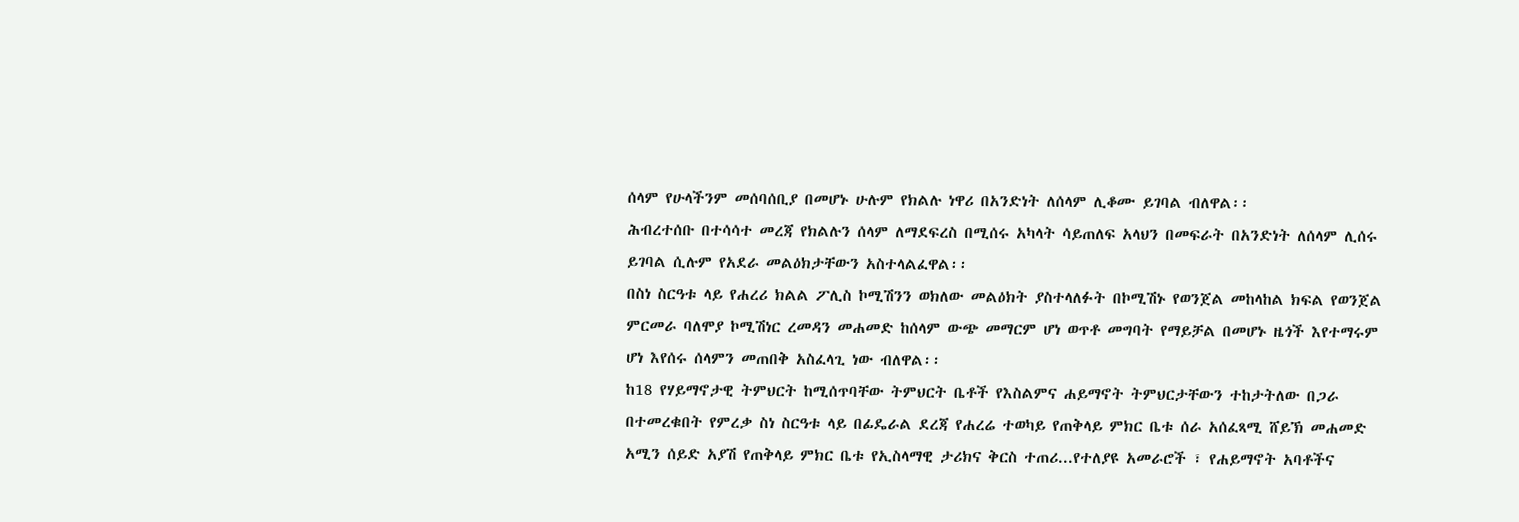ሰላም የሁላችንም መሰባሰቢያ በመሆኑ ሁሉም የክልሉ ነዋሪ በአንድነት ለሰላም ሊቆሙ ይገባል ብለዋል፡፡
ሕብረተሰቡ በተሳሳተ መረጃ የክልሉን ሰላም ለማደፍረስ በሚሰሩ አካላት ሳይጠለፍ አላህን በመፍራት በአንድነት ለሰላም ሊሰሩ ይገባል ሲሉም የአደራ መልዕክታቸውን አስተላልፈዋል፡፡
በስነ ስርዓቱ ላይ የሐረሪ ክልል ፖሊስ ኮሚሽንን ወክለው መልዕክት ያስተላለፉት በኮሚሽኑ የወንጀል መከላከል ክፍል የወንጀል ምርመራ ባለሞያ ኮሚሽነር ረመዳን መሐመድ ከሰላም ውጭ መማርም ሆነ ወጥቶ መግባት የማይቻል በመሆኑ ዜጎች እየተማሩም ሆነ እየሰሩ ሰላምን መጠበቅ አስፈላጊ ነው ብለዋል፡፡
ከ18 የሃይማኖታዊ ትምህርት ከሚሰጥባቸው ትምህርት ቤቶች የእስልምና ሐይማኖት ትምህርታቸውን ተከታትለው በጋራ በተመረቁበት የምረቃ ስነ ስርዓቱ ላይ በፊዴራል ደረጃ የሐረሬ ተወካይ የጠቅላይ ምክር ቤቱ ሰራ አሰፈጻሚ ሸይኽ መሐመድ አሚን ሰይድ አያሽ የጠቅላይ ምክር ቤቱ የኢስላማዊ ታሪክና ቅርስ ተጠሪ...የተለያዩ አመራሮች ፣ የሐይማኖት አባቶችና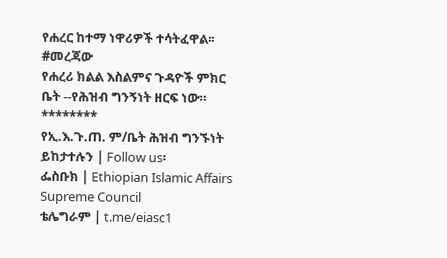የሐረር ከተማ ነዋሪዎች ተሳትፈዋል፡፡
#መረጃው
የሐረሪ ክልል እስልምና ጉዳዮች ምክር ቤት --የሕዝብ ግንኝነት ዘርፍ ነው።
********
የኢ.እ.ጉ.ጠ. ም/ቤት ሕዝብ ግንኙነት
ይከታተሉን | Follow us፡
ፌስቡክ | Ethiopian Islamic Affairs Supreme Council
ቴሌግራም | t.me/eiasc1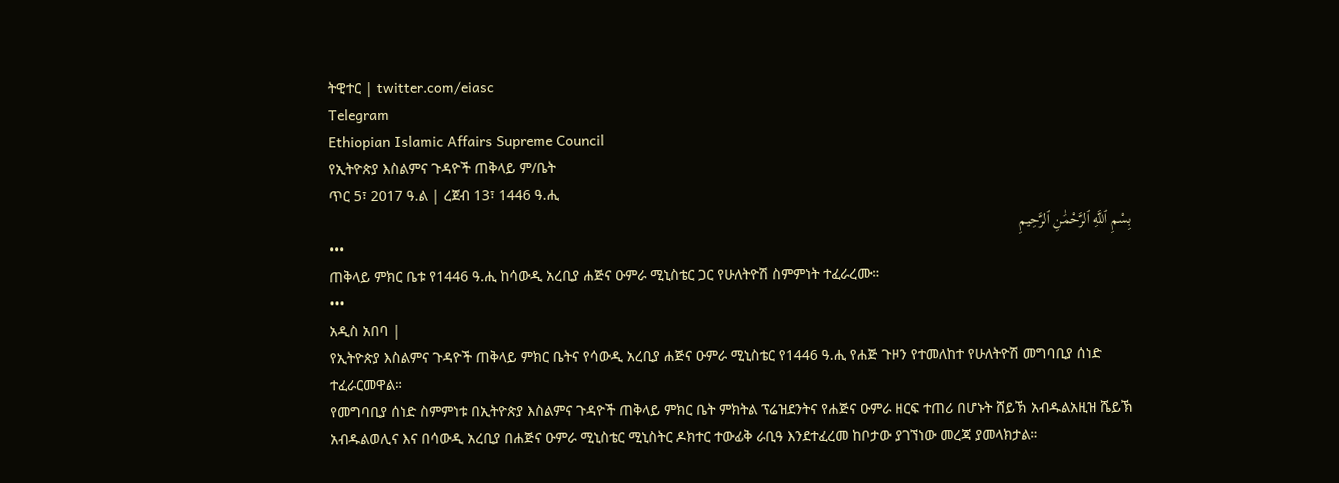ትዊተር | twitter.com/eiasc
Telegram
Ethiopian Islamic Affairs Supreme Council
የኢትዮጵያ እስልምና ጉዳዮች ጠቅላይ ም/ቤት
ጥር 5፣ 2017 ዓ.ል | ረጀብ 13፣ 1446 ዓ.ሒ
بِسْمِ ٱللَّهِ ٱلرَّحْمَٰنِ ٱلرَّحِيمِ
•••
ጠቅላይ ምክር ቤቱ የ1446 ዓ.ሒ ከሳውዲ አረቢያ ሐጅና ዑምራ ሚኒስቴር ጋር የሁለትዮሽ ስምምነት ተፈራረሙ።
•••
አዲስ አበባ |
የኢትዮጵያ እስልምና ጉዳዮች ጠቅላይ ምክር ቤትና የሳውዲ አረቢያ ሐጅና ዑምራ ሚኒስቴር የ1446 ዓ.ሒ የሐጅ ጉዞን የተመለከተ የሁለትዮሽ መግባቢያ ሰነድ ተፈራርመዋል።
የመግባቢያ ሰነድ ስምምነቱ በኢትዮጵያ እስልምና ጉዳዮች ጠቅላይ ምክር ቤት ምክትል ፕሬዝደንትና የሐጅና ዑምራ ዘርፍ ተጠሪ በሆኑት ሸይኽ አብዱልአዚዝ ሼይኽ አብዱልወሊና እና በሳውዲ አረቢያ በሐጅና ዑምራ ሚኒስቴር ሚኒስትር ዶክተር ተውፊቅ ራቢዓ እንደተፈረመ ከቦታው ያገኘነው መረጃ ያመላክታል።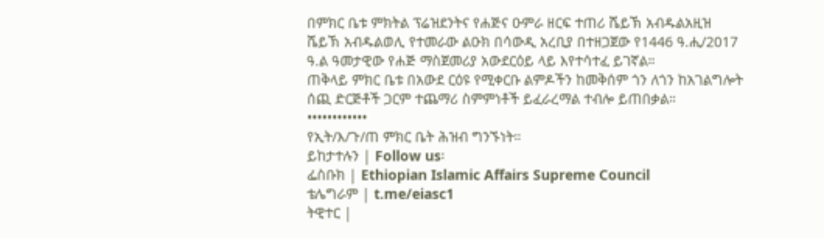በምክር ቤቱ ምክትል ፕሬዝደንትና የሐጅና ዑምራ ዘርፍ ተጠሪ ሼይኽ አብዱልአዚዝ ሼይኽ አብዱልወሊ የተመራው ልዑክ በሳውዲ አረቢያ በተዘጋጀው የ1446 ዓ.ሒ/2017 ዓ.ል ዓመታዊው የሐጅ ማስጀመሪያ አውደርዕይ ላይ እየተሳተፈ ይገኛል።
ጠቅላይ ምክር ቤቱ በአውደ ርዕዩ የሚቀርቡ ልምዶችን ከመቅሰም ጎን ለጎን ከአገልግሎት ሰጪ ድርጅቶች ጋርም ተጨማሪ ስምምነቶች ይፈራረማል ተብሎ ይጠበቃል።
••••••••••••
የኢት/እ/ጉ/ጠ ምክር ቤት ሕዝብ ግንኙነት።
ይከታተሉን | Follow us፡
ፌስቡክ | Ethiopian Islamic Affairs Supreme Council
ቴሌግራም | t.me/eiasc1
ትዊተር |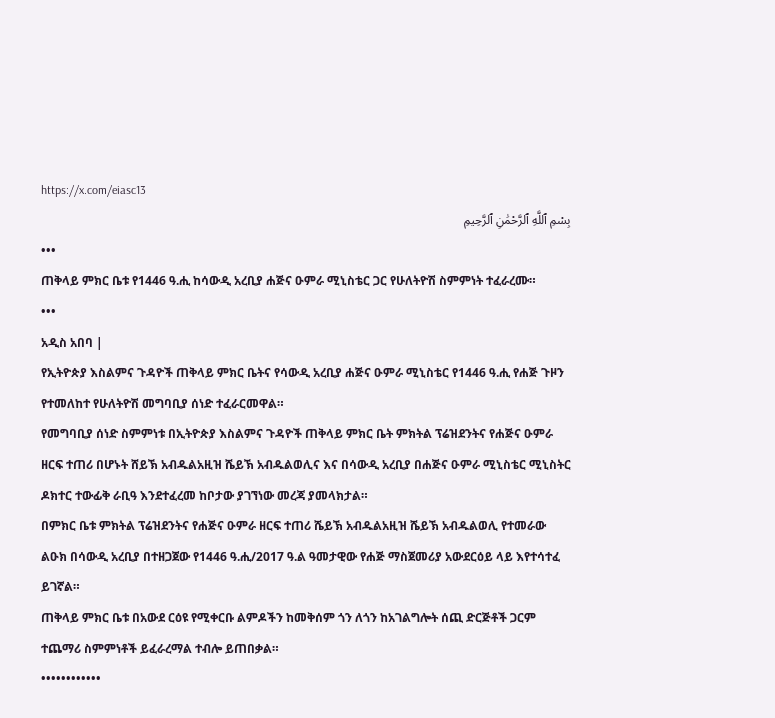https://x.com/eiasc13
بِسْمِ ٱللَّهِ ٱلرَّحْمَٰنِ ٱلرَّحِيمِ
•••
ጠቅላይ ምክር ቤቱ የ1446 ዓ.ሒ ከሳውዲ አረቢያ ሐጅና ዑምራ ሚኒስቴር ጋር የሁለትዮሽ ስምምነት ተፈራረሙ።
•••
አዲስ አበባ |
የኢትዮጵያ እስልምና ጉዳዮች ጠቅላይ ምክር ቤትና የሳውዲ አረቢያ ሐጅና ዑምራ ሚኒስቴር የ1446 ዓ.ሒ የሐጅ ጉዞን የተመለከተ የሁለትዮሽ መግባቢያ ሰነድ ተፈራርመዋል።
የመግባቢያ ሰነድ ስምምነቱ በኢትዮጵያ እስልምና ጉዳዮች ጠቅላይ ምክር ቤት ምክትል ፕሬዝደንትና የሐጅና ዑምራ ዘርፍ ተጠሪ በሆኑት ሸይኽ አብዱልአዚዝ ሼይኽ አብዱልወሊና እና በሳውዲ አረቢያ በሐጅና ዑምራ ሚኒስቴር ሚኒስትር ዶክተር ተውፊቅ ራቢዓ እንደተፈረመ ከቦታው ያገኘነው መረጃ ያመላክታል።
በምክር ቤቱ ምክትል ፕሬዝደንትና የሐጅና ዑምራ ዘርፍ ተጠሪ ሼይኽ አብዱልአዚዝ ሼይኽ አብዱልወሊ የተመራው ልዑክ በሳውዲ አረቢያ በተዘጋጀው የ1446 ዓ.ሒ/2017 ዓ.ል ዓመታዊው የሐጅ ማስጀመሪያ አውደርዕይ ላይ እየተሳተፈ ይገኛል።
ጠቅላይ ምክር ቤቱ በአውደ ርዕዩ የሚቀርቡ ልምዶችን ከመቅሰም ጎን ለጎን ከአገልግሎት ሰጪ ድርጅቶች ጋርም ተጨማሪ ስምምነቶች ይፈራረማል ተብሎ ይጠበቃል።
••••••••••••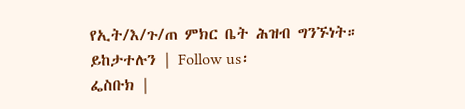የኢት/እ/ጉ/ጠ ምክር ቤት ሕዝብ ግንኙነት።
ይከታተሉን | Follow us፡
ፌስቡክ |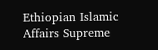Ethiopian Islamic Affairs Supreme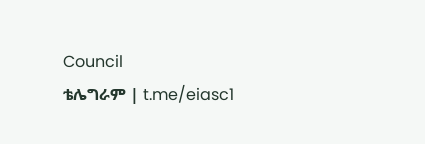Council
ቴሌግራም | t.me/eiasc1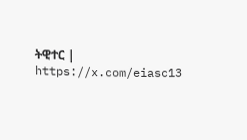ትዊተር | https://x.com/eiasc13